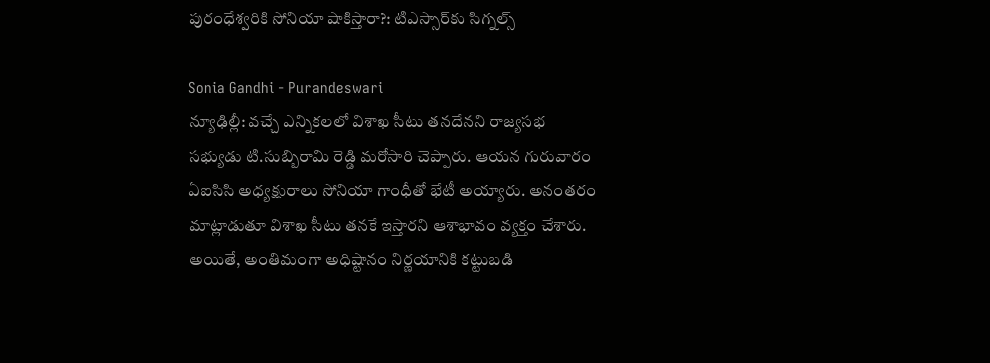పురంధేశ్వరికి సోనియా షాకిస్తారా?: టిఎస్సార్‌కు సిగ్నల్స్

Sonia Gandhi - Purandeswari
న్యూఢిల్లీ: వచ్చే ఎన్నికలలో విశాఖ సీటు తనదేనని రాజ్యసభ సభ్యుడు టి.సుబ్బిరామి రెడ్డి మరోసారి చెప్పారు. ఆయన గురువారం ఏఐసిసి అధ్యక్షురాలు సోనియా గాంధీతో భేటీ అయ్యారు. అనంతరం మాట్లాడుతూ విశాఖ సీటు తనకే ఇస్తారని ఆశాభావం వ్యక్తం చేశారు. అయితే, అంతిమంగా అధిష్టానం నిర్ణయానికి కట్టుబడి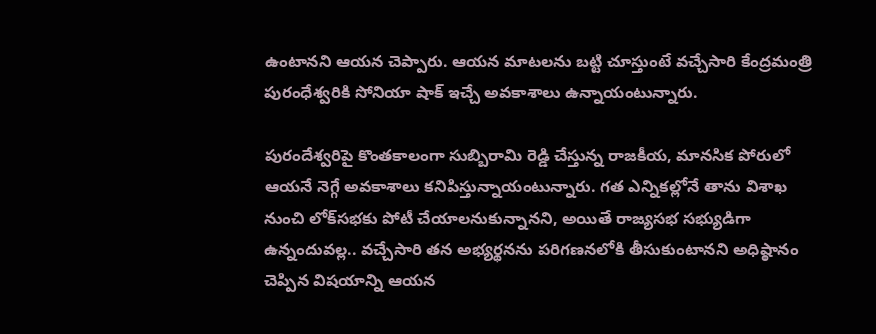ఉంటానని ఆయన చెప్పారు. ఆయన మాటలను బట్టి చూస్తుంటే వచ్చేసారి కేంద్రమంత్రి పురంధేశ్వరికి సోనియా షాక్ ఇచ్చే అవకాశాలు ఉన్నాయంటున్నారు.

పురందేశ్వరిపై కొంతకాలంగా సుబ్బిరామి రెడ్డి చేస్తున్న రాజకీయ, మానసిక పోరులో ఆయనే నెగ్గే అవకాశాలు కనిపిస్తున్నాయంటున్నారు. గత ఎన్నికల్లోనే తాను విశాఖ నుంచి లోక్‌సభకు పోటీ చేయాలనుకున్నానని, అయితే రాజ్యసభ సభ్యుడిగా ఉన్నందువల్ల.. వచ్చేసారి తన అభ్యర్థనను పరిగణనలోకి తీసుకుంటానని అధిష్ఠానం చెప్పిన విషయాన్ని ఆయన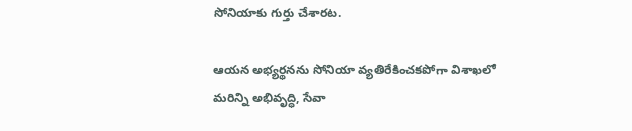సోనియాకు గుర్తు చేశారట.

ఆయన అభ్యర్థనను సోనియా వ్యతిరేకించకపోగా విశాఖలో మరిన్ని అభివృద్ధి, సేవా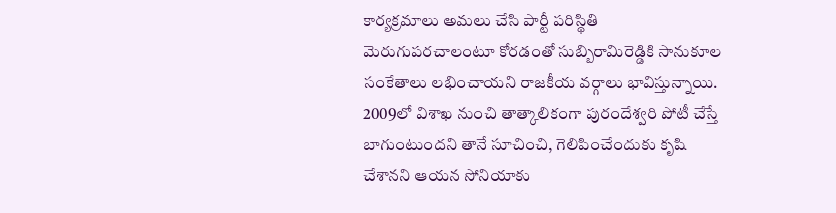కార్యక్రమాలు అమలు చేసి పార్టీ పరిస్థితి మెరుగుపరచాలంటూ కోరడంతో సుబ్బిరామిరెడ్డికి సానుకూల సంకేతాలు లభించాయని రాజకీయ వర్గాలు భావిస్తున్నాయి. 2009లో విశాఖ నుంచి తాత్కాలికంగా పురందేశ్వరి పోటీ చేస్తే బాగుంటుందని తానే సూచించి, గెలిపించేందుకు కృషి చేశానని ఆయన సోనియాకు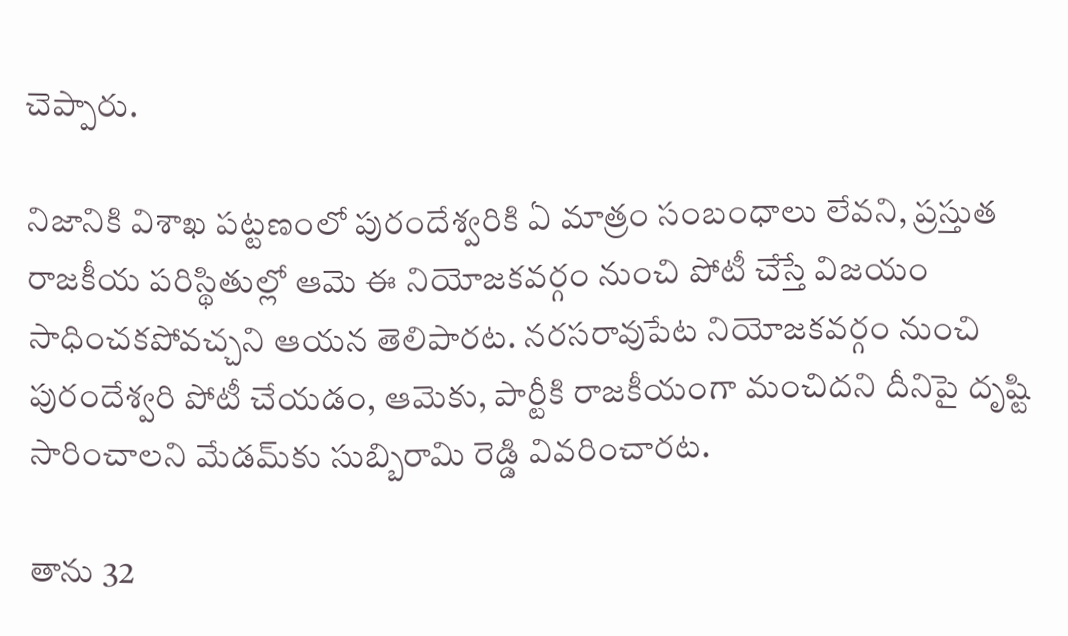చెప్పారు.

నిజానికి విశాఖ పట్టణంలో పురందేశ్వరికి ఏ మాత్రం సంబంధాలు లేవని, ప్రస్తుత రాజకీయ పరిస్థితుల్లో ఆమె ఈ నియోజకవర్గం నుంచి పోటీ చేస్తే విజయం సాధించకపోవచ్చని ఆయన తెలిపారట. నరసరావుపేట నియోజకవర్గం నుంచి పురందేశ్వరి పోటీ చేయడం, ఆమెకు, పార్టీకి రాజకీయంగా మంచిదని దీనిపై దృష్టి సారించాలని మేడమ్‌కు సుబ్బిరామి రెడ్డి వివరించారట.

తాను 32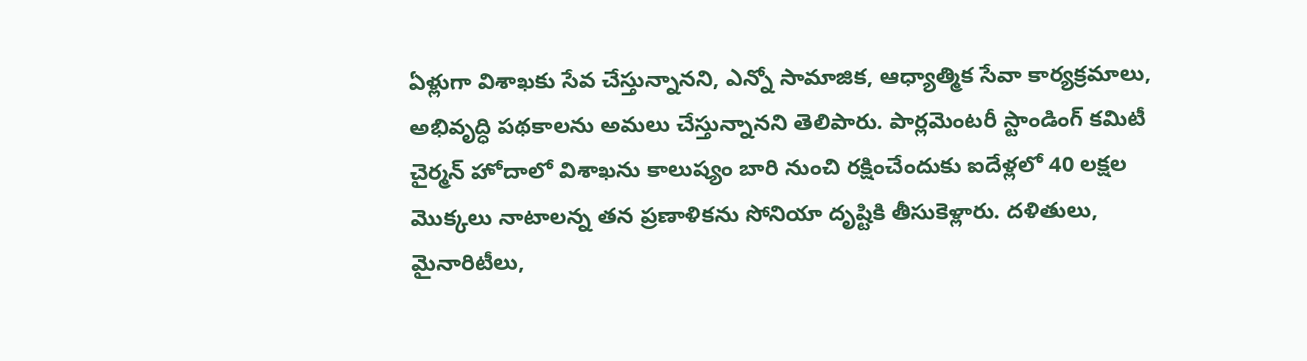ఏళ్లుగా విశాఖకు సేవ చేస్తున్నానని, ఎన్నో సామాజిక, ఆధ్యాత్మిక సేవా కార్యక్రమాలు, అభివృద్ధి పథకాలను అమలు చేస్తున్నానని తెలిపారు. పార్లమెంటరీ స్టాండింగ్ కమిటీ చైర్మన్ హోదాలో విశాఖను కాలుష్యం బారి నుంచి రక్షించేందుకు ఐదేళ్లలో 40 లక్షల మొక్కలు నాటాలన్న తన ప్రణాళికను సోనియా దృష్టికి తీసుకెళ్లారు. దళితులు, మైనారిటీలు,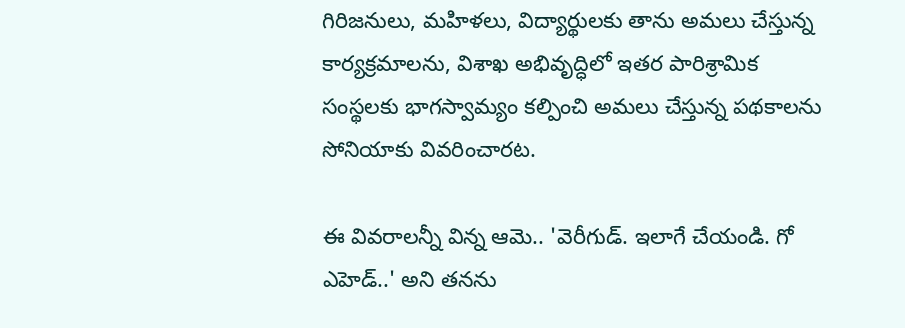గిరిజనులు, మహిళలు, విద్యార్థులకు తాను అమలు చేస్తున్న కార్యక్రమాలను, విశాఖ అభివృద్ధిలో ఇతర పారిశ్రామిక సంస్థలకు భాగస్వామ్యం కల్పించి అమలు చేస్తున్న పథకాలను సోనియాకు వివరించారట.

ఈ వివరాలన్నీ విన్న ఆమె.. 'వెరీగుడ్. ఇలాగే చేయండి. గో ఎహెడ్..' అని తనను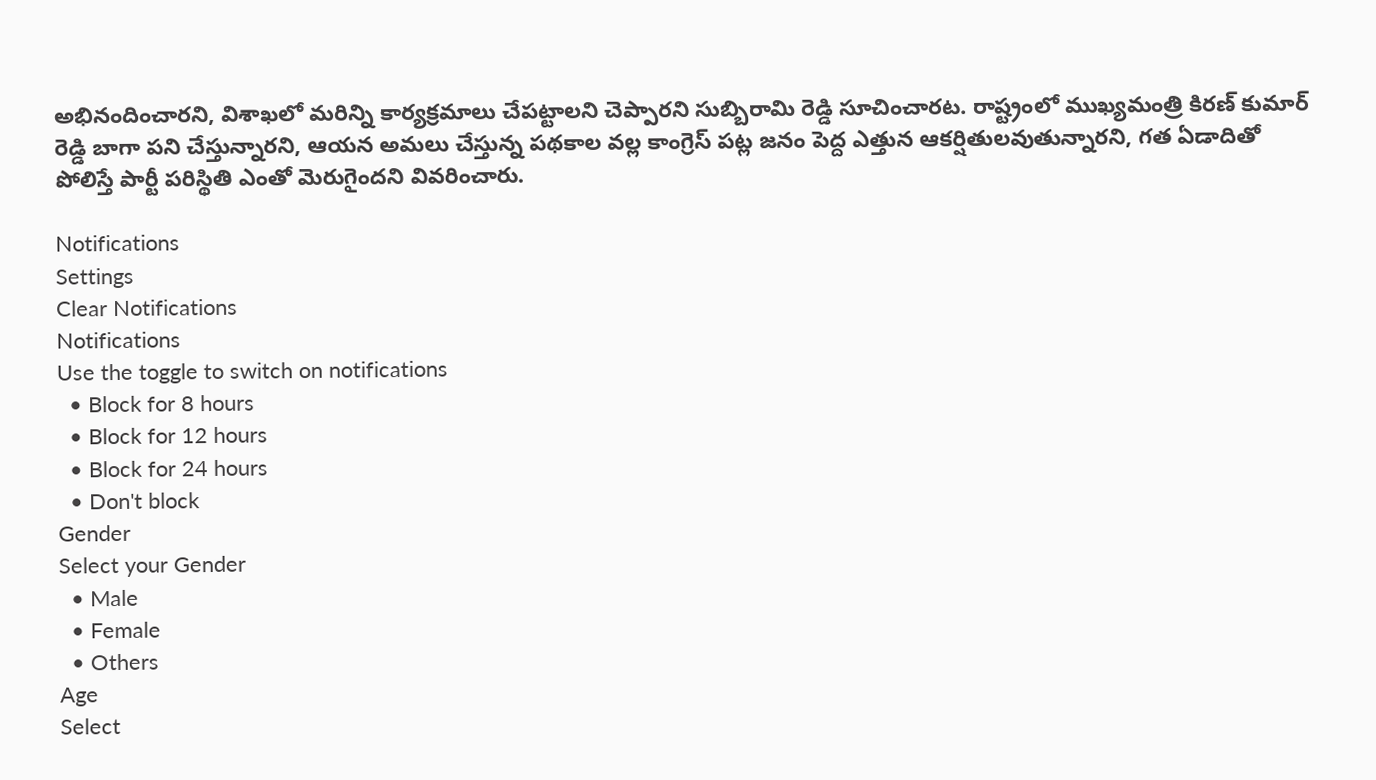అభినందించారని, విశాఖలో మరిన్ని కార్యక్రమాలు చేపట్టాలని చెప్పారని సుబ్బిరామి రెడ్డి సూచించారట. రాష్ట్రంలో ముఖ్యమంత్రి కిరణ్ కుమార్ రెడ్డి బాగా పని చేస్తున్నారని, ఆయన అమలు చేస్తున్న పథకాల వల్ల కాంగ్రెస్ పట్ల జనం పెద్ద ఎత్తున ఆకర్షితులవుతున్నారని, గత ఏడాదితో పోలిస్తే పార్టీ పరిస్థితి ఎంతో మెరుగైందని వివరించారు.

Notifications
Settings
Clear Notifications
Notifications
Use the toggle to switch on notifications
  • Block for 8 hours
  • Block for 12 hours
  • Block for 24 hours
  • Don't block
Gender
Select your Gender
  • Male
  • Female
  • Others
Age
Select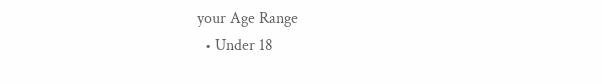your Age Range
  • Under 18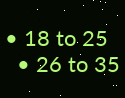• 18 to 25
  • 26 to 35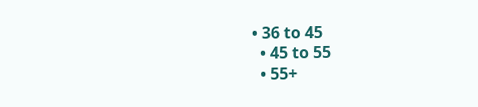• 36 to 45
  • 45 to 55
  • 55+